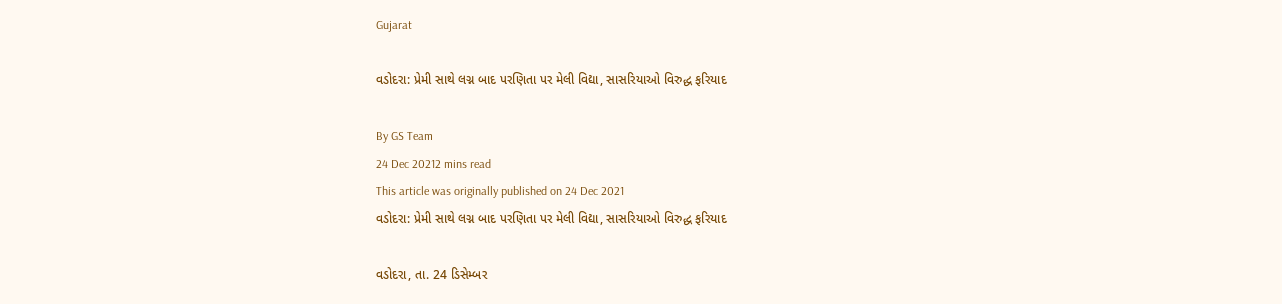Gujarat

વડોદરા: પ્રેમી સાથે લગ્ન બાદ પરણિતા પર મેલી વિદ્યા, સાસરિયાઓ વિરુદ્ધ ફરિયાદ

By GS Team
24 Dec 20212 mins read
This article was originally published on 24 Dec 2021
વડોદરા: પ્રેમી સાથે લગ્ન બાદ પરણિતા પર મેલી વિદ્યા, સાસરિયાઓ વિરુદ્ધ ફરિયાદ

વડોદરા, તા. 24 ડિસેમ્બર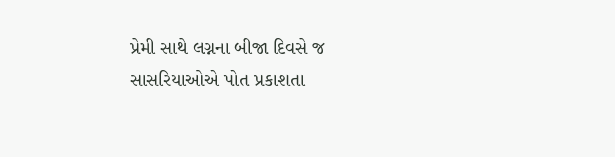પ્રેમી સાથે લગ્નના બીજા દિવસે જ સાસરિયાઓએ પોત પ્રકાશતા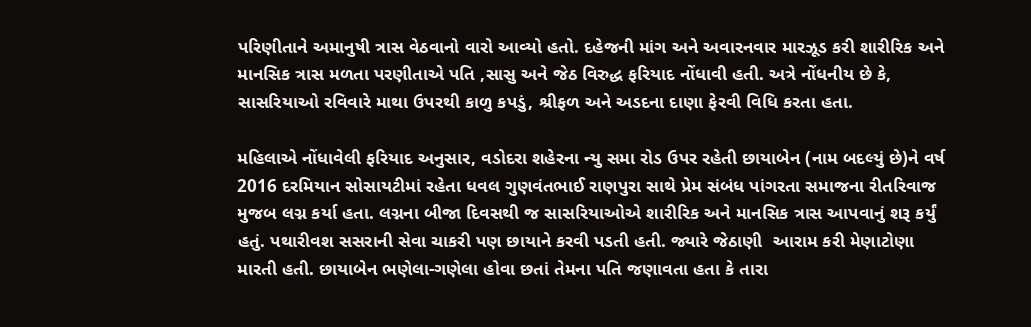પરિણીતાને અમાનુષી ત્રાસ વેઠવાનો વારો આવ્યો હતો. દહેજની માંગ અને અવારનવાર મારઝૂડ કરી શારીરિક અને માનસિક ત્રાસ મળતા પરણીતાએ પતિ ,સાસુ અને જેઠ વિરુદ્ધ ફરિયાદ નોંધાવી હતી. અત્રે નોંધનીય છે કે, સાસરિયાઓ રવિવારે માથા ઉપરથી કાળુ કપડું, શ્રીફળ અને અડદના દાણા ફેરવી વિધિ કરતા હતા.

મહિલાએ નોંધાવેલી ફરિયાદ અનુસાર, વડોદરા શહેરના ન્યુ સમા રોડ ઉપર રહેતી છાયાબેન (નામ બદલ્યું છે)ને વર્ષ 2016 દરમિયાન સોસાયટીમાં રહેતા ધવલ ગુણવંતભાઈ રાણપુરા સાથે પ્રેમ સંબંધ પાંગરતા સમાજના રીતરિવાજ મુજબ લગ્ન કર્યા હતા. લગ્નના બીજા દિવસથી જ સાસરિયાઓએ શારીરિક અને માનસિક ત્રાસ આપવાનું શરૂ કર્યું હતું. પથારીવશ સસરાની સેવા ચાકરી પણ છાયાને કરવી પડતી હતી. જ્યારે જેઠાણી  આરામ કરી મેણાટોણા મારતી હતી. છાયાબેન ભણેલા-ગણેલા હોવા છતાં તેમના પતિ જણાવતા હતા કે તારા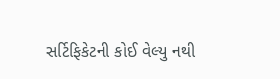સર્ટિફિકેટની કોઈ વેલ્યુ નથી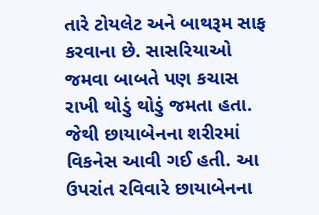તારે ટોયલેટ અને બાથરૂમ સાફ કરવાના છે. સાસરિયાઓ જમવા બાબતે પણ કચાસ રાખી થોડું થોડું જમતા હતા. જેથી છાયાબેનના શરીરમાં વિકનેસ આવી ગઈ હતી. આ ઉપરાંત રવિવારે છાયાબેનના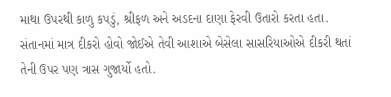માથા ઉપરથી કાળુ કપડું, શ્રીફળ અને અડદના દાણા ફેરવી ઉતારો કરતા હતા. સંતાનમાં માત્ર દીકરો હોવો જોઈએ તેવી આશાએ બેસેલા સાસરિયાઓએ દીકરી થતાં તેની ઉપર પણ ત્રાસ ગુજાર્યો હતો.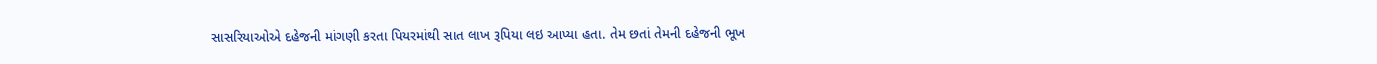સાસરિયાઓએ દહેજની માંગણી કરતા પિયરમાંથી સાત લાખ રૂપિયા લઇ આપ્યા હતા. તેમ છતાં તેમની દહેજની ભૂખ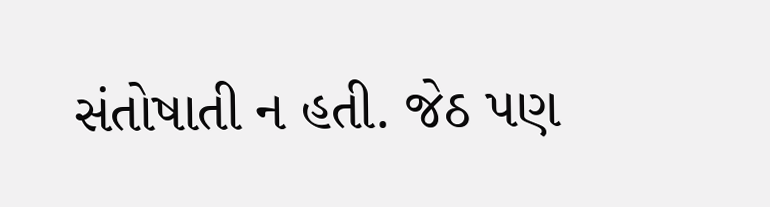સંતોષાતી ન હતી. જેઠ પણ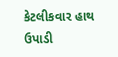કેટલીકવાર હાથ ઉપાડી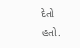દેતો હતો.